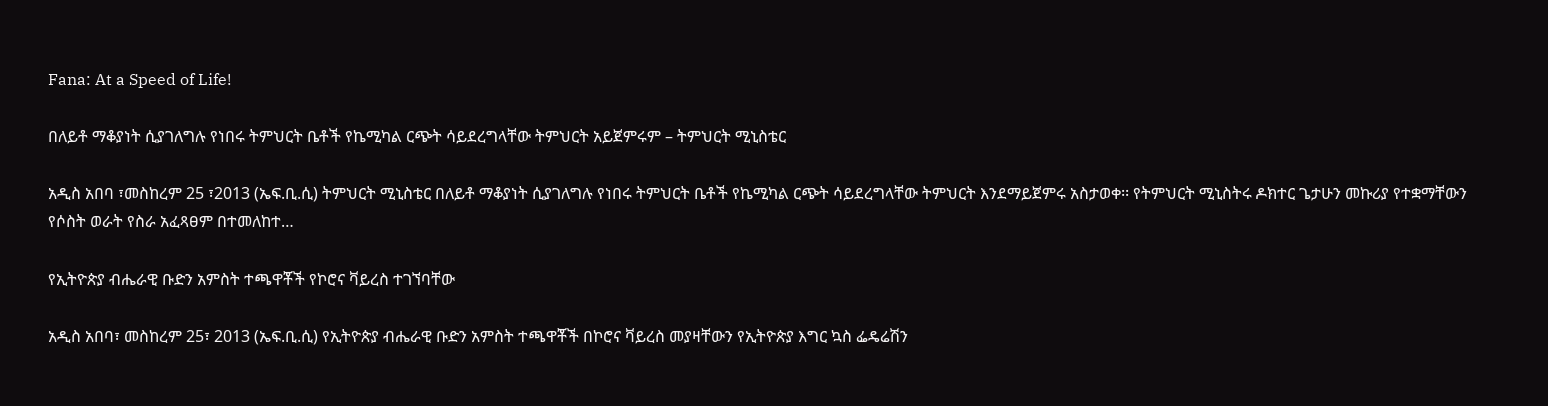Fana: At a Speed of Life!

በለይቶ ማቆያነት ሲያገለግሉ የነበሩ ትምህርት ቤቶች የኬሚካል ርጭት ሳይደረግላቸው ትምህርት አይጀምሩም – ትምህርት ሚኒስቴር

አዲስ አበባ ፣መስከረም 25 ፣2013 (ኤፍ.ቢ.ሲ) ትምህርት ሚኒስቴር በለይቶ ማቆያነት ሲያገለግሉ የነበሩ ትምህርት ቤቶች የኬሚካል ርጭት ሳይደረግላቸው ትምህርት እንደማይጀምሩ አስታወቀ፡፡ የትምህርት ሚኒስትሩ ዶክተር ጌታሁን መኩሪያ የተቋማቸውን የሶስት ወራት የስራ አፈጻፀም በተመለከተ…

የኢትዮጵያ ብሔራዊ ቡድን አምስት ተጫዋቾች የኮሮና ቫይረስ ተገኘባቸው

አዲስ አበባ፣ መስከረም 25፣ 2013 (ኤፍ.ቢ.ሲ) የኢትዮጵያ ብሔራዊ ቡድን አምስት ተጫዋቾች በኮሮና ቫይረስ መያዛቸውን የኢትዮጵያ እግር ኳስ ፌዴሬሽን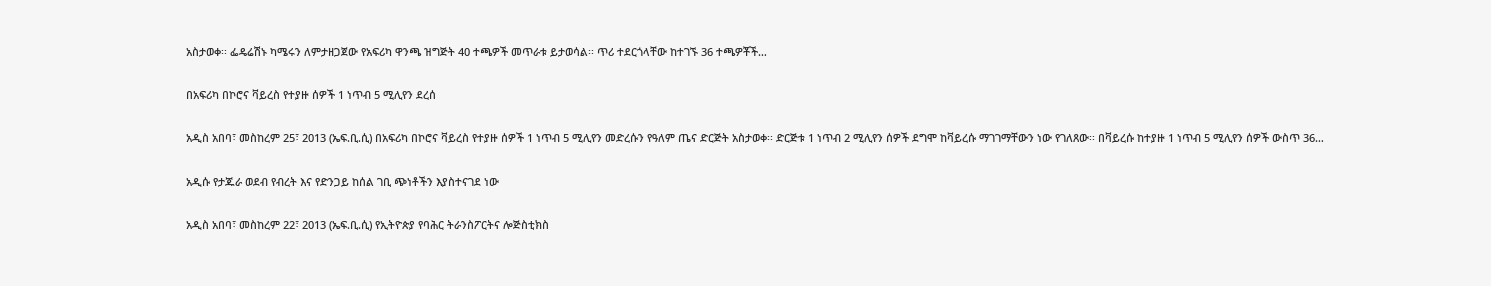አስታወቀ፡፡ ፌዴሬሽኑ ካሜሩን ለምታዘጋጀው የአፍሪካ ዋንጫ ዝግጅት 40 ተጫዎች መጥራቱ ይታወሳል፡፡ ጥሪ ተደርጎላቸው ከተገኙ 36 ተጫዎቾች…

በአፍሪካ በኮሮና ቫይረስ የተያዙ ሰዎች 1 ነጥብ 5 ሚሊየን ደረሰ

አዲስ አበባ፣ መስከረም 25፣ 2013 (ኤፍ.ቢ.ሲ) በአፍሪካ በኮሮና ቫይረስ የተያዙ ሰዎች 1 ነጥብ 5 ሚሊየን መድረሱን የዓለም ጤና ድርጅት አስታወቀ፡፡ ድርጅቱ 1 ነጥብ 2 ሚሊየን ሰዎች ደግሞ ከቫይረሱ ማገገማቸውን ነው የገለጸው፡፡ በቫይረሱ ከተያዙ 1 ነጥብ 5 ሚሊየን ሰዎች ውስጥ 36…

አዲሱ የታጁራ ወደብ የብረት እና የድንጋይ ከሰል ገቢ ጭነቶችን እያስተናገደ ነው

አዲስ አበባ፣ መስከረም 22፣ 2013 (ኤፍ.ቢ.ሲ) የኢትዮጵያ የባሕር ትራንስፖርትና ሎጅስቲክስ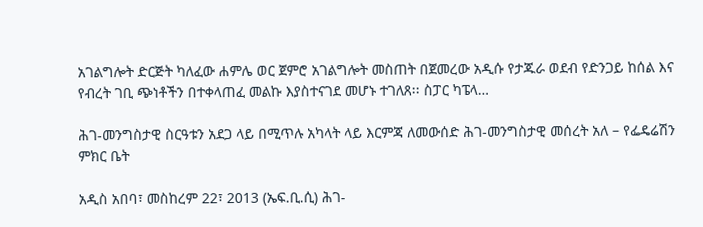አገልግሎት ድርጅት ካለፈው ሐምሌ ወር ጀምሮ አገልግሎት መስጠት በጀመረው አዲሱ የታጁራ ወደብ የድንጋይ ከሰል እና የብረት ገቢ ጭነቶችን በተቀላጠፈ መልኩ እያስተናገደ መሆኑ ተገለጸ፡፡ ስፓር ካፔላ…

ሕገ-መንግስታዊ ስርዓቱን አደጋ ላይ በሚጥሉ አካላት ላይ እርምጃ ለመውሰድ ሕገ-መንግስታዊ መሰረት አለ – የፌዴሬሽን ምክር ቤት

አዲስ አበባ፣ መስከረም 22፣ 2013 (ኤፍ.ቢ.ሲ) ሕገ-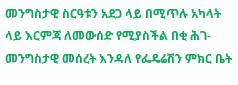መንግስታዊ ስርዓቱን አደጋ ላይ በሚጥሉ አካላት ላይ እርምጃ ለመውሰድ የሚያስችል በቂ ሕገ-መንግስታዊ መሰረት እንዳለ የፌዴሬሽን ምክር ቤት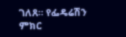ገለጸ። የፌዴሬሽን ምክር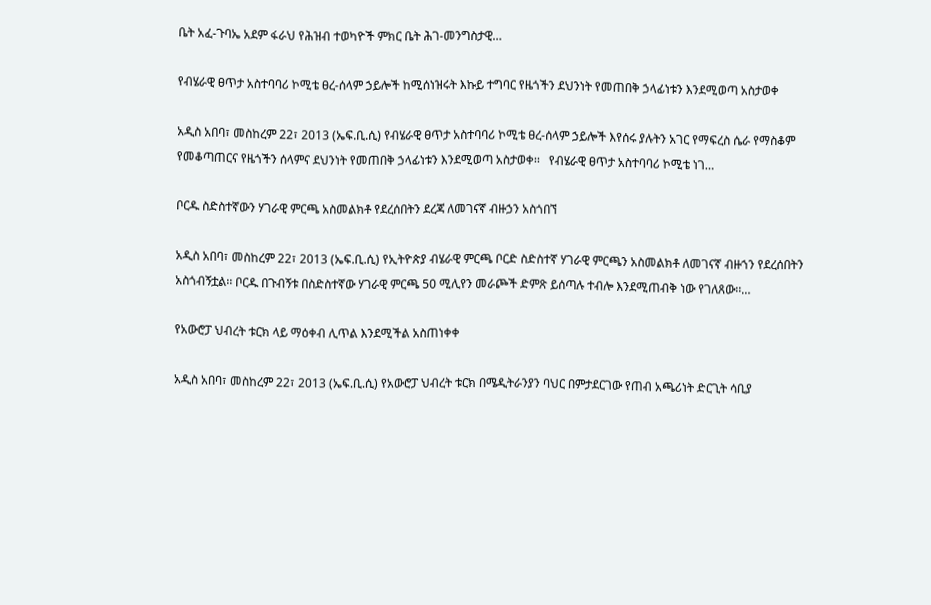ቤት አፈ-ጉባኤ አደም ፋራህ የሕዝብ ተወካዮች ምክር ቤት ሕገ-መንግስታዊ…

የብሄራዊ ፀጥታ አስተባባሪ ኮሚቴ ፀረ-ሰላም ኃይሎች ከሚሰነዝሩት እኩይ ተግባር የዜጎችን ደህንነት የመጠበቅ ኃላፊነቱን እንደሚወጣ አስታወቀ

አዲስ አበባ፣ መስከረም 22፣ 2013 (ኤፍ.ቢ.ሲ) የብሄራዊ ፀጥታ አስተባባሪ ኮሚቴ ፀረ-ሰላም ኃይሎች እየሰሩ ያሉትን አገር የማፍረስ ሴራ የማስቆም የመቆጣጠርና የዜጎችን ሰላምና ደህንነት የመጠበቅ ኃላፊነቱን እንደሚወጣ አስታወቀ፡፡   የብሄራዊ ፀጥታ አስተባባሪ ኮሚቴ ነገ…

ቦርዱ ስድስተኛውን ሃገራዊ ምርጫ አስመልክቶ የደረሰበትን ደረጃ ለመገናኛ ብዙኃን አስጎበኘ

አዲስ አበባ፣ መስከረም 22፣ 2013 (ኤፍ.ቢ.ሲ) የኢትዮጵያ ብሄራዊ ምርጫ ቦርድ ስድስተኛ ሃገራዊ ምርጫን አስመልክቶ ለመገናኛ ብዙኀን የደረሰበትን አስጎብኝቷል፡፡ ቦርዱ በጉብኝቱ በስድስተኛው ሃገራዊ ምርጫ 50 ሚሊየን መራጮች ድምጽ ይሰጣሉ ተብሎ እንደሚጠብቅ ነው የገለጸው፡፡…

የአውሮፓ ህብረት ቱርክ ላይ ማዕቀብ ሊጥል እንደሚችል አስጠነቀቀ

አዲስ አበባ፣ መስከረም 22፣ 2013 (ኤፍ.ቢ.ሲ) የአውሮፓ ህብረት ቱርክ በሜዲትራንያን ባህር በምታደርገው የጠብ አጫሪነት ድርጊት ሳቢያ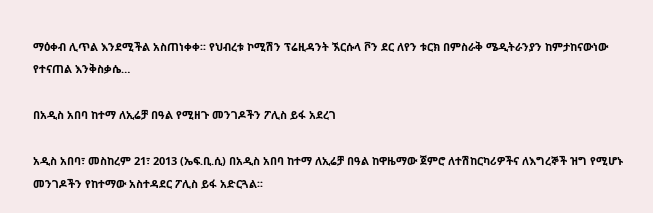ማዕቀብ ሊጥል እንደሚችል አስጠነቀቀ፡፡ የህብረቱ ኮሚሽን ፕሬዚዳንት ኧርሱላ ቮን ደር ለየን ቱርክ በምስራቅ ሜዲትራንያን ከምታከናውነው የተናጠል እንቅስቃሴ…

በአዲስ አበባ ከተማ ለኢሬቻ በዓል የሚዘጉ መንገዶችን ፖሊስ ይፋ አደረገ

አዲስ አበባ፣ መስከረም 21፣ 2013 (ኤፍ.ቢ.ሲ) በአዲስ አበባ ከተማ ለኢሬቻ በዓል ከዋዜማው ጀምሮ ለተሽከርካሪዎችና ለእግረኞች ዝግ የሚሆኑ መንገዶችን የከተማው አስተዳደር ፖሊስ ይፋ አድርጓል፡፡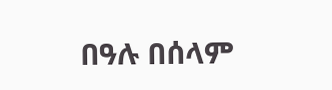በዓሉ በሰላም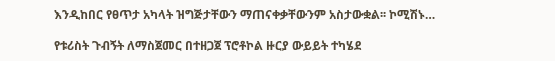እንዲከበር የፀጥታ አካላት ዝግጅታቸውን ማጠናቀቃቸውንም አስታውቋል፡፡ ኮሚሽኑ…

የቱሪስት ጉብኝት ለማስጀመር በተዘጋጀ ፕሮቶኮል ዙርያ ውይይት ተካሄደ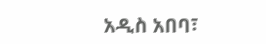አዲስ አበባ፣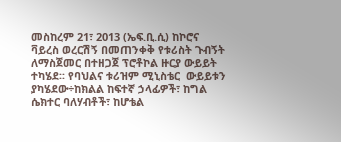መስከረም 21፣ 2013 (ኤፍ.ቢ.ሲ) ከኮሮና ቫይረስ ወረርሽኝ በመጠንቀቅ የቱሪስት ጉብኝት ለማስጀመር በተዘጋጀ ፕሮቶኮል ዙርያ ውይይት ተካሄደ፡፡ የባህልና ቱሪዝም ሚኒስቴር  ውይይቱን ያካሄደው÷ከክልል ከፍተኛ ኃላፊዎች፣ ከግል ሴክተር ባለሃብቶች፣ ከሆቴል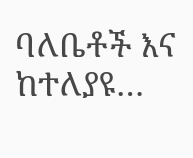ባለቤቶች እና ከተለያዩ…